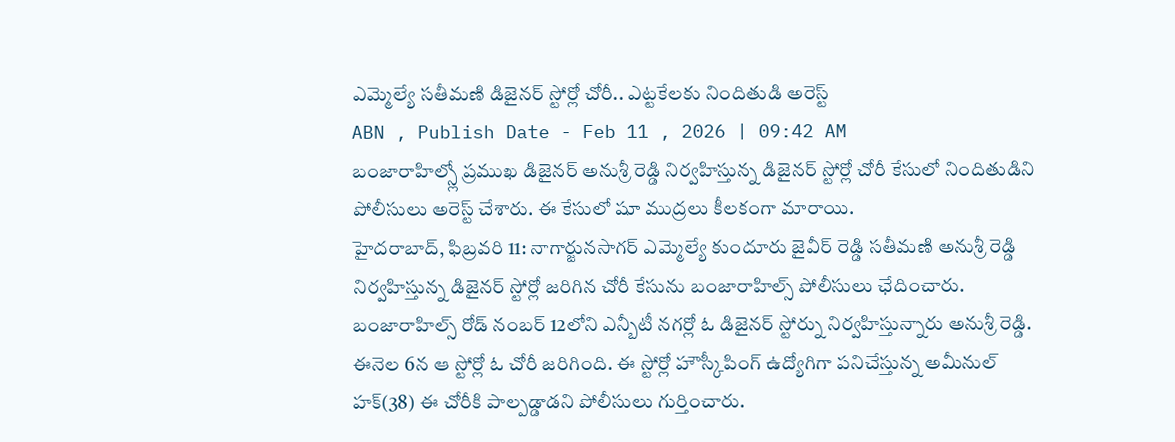ఎమ్మెల్యే సతీమణి డిజైనర్ స్టోర్లో చోరీ.. ఎట్టకేలకు నిందితుడి అరెస్ట్
ABN , Publish Date - Feb 11 , 2026 | 09:42 AM
బంజారాహిల్స్లో ప్రముఖ డిజైనర్ అనుశ్రీ రెడ్డి నిర్వహిస్తున్న డిజైనర్ స్టోర్లో చోరీ కేసులో నిందితుడిని పోలీసులు అరెస్ట్ చేశారు. ఈ కేసులో షూ ముద్రలు కీలకంగా మారాయి.
హైదరాబాద్, ఫిబ్రవరి 11: నాగార్జునసాగర్ ఎమ్మెల్యే కుందూరు జైవీర్ రెడ్డి సతీమణి అనుశ్రీ రెడ్డి నిర్వహిస్తున్న డిజైనర్ స్టోర్లో జరిగిన చోరీ కేసును బంజారాహిల్స్ పోలీసులు ఛేదించారు. బంజారాహిల్స్ రోడ్ నంబర్ 12లోని ఎన్బీటీ నగర్లో ఓ డిజైనర్ స్టోర్ను నిర్వహిస్తున్నారు అనుశ్రీ రెడ్డి. ఈనెల 6న ఆ స్టోర్లో ఓ చోరీ జరిగింది. ఈ స్టోర్లో హౌస్కీపింగ్ ఉద్యోగిగా పనిచేస్తున్న అమీనుల్ హక్(38) ఈ చోరీకి పాల్పడ్డాడని పోలీసులు గుర్తించారు.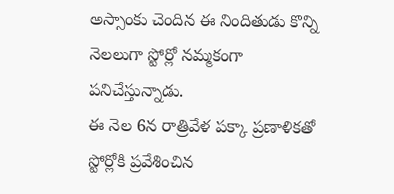అస్సాంకు చెందిన ఈ నిందితుడు కొన్ని నెలలుగా స్టోర్లో నమ్మకంగా పనిచేస్తున్నాడు.
ఈ నెల 6న రాత్రివేళ పక్కా ప్రణాళికతో స్టోర్లోకి ప్రవేశించిన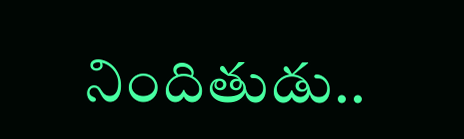నిందితుడు..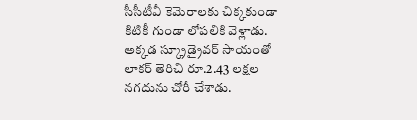సీసీటీవీ కెమెరాలకు చిక్కకుండా కిటికీ గుండా లోపలికి వెళ్లాడు. అక్కడ స్క్రూడ్రైవర్ సాయంతో లాకర్ తెరిచి రూ.2.43 లక్షల నగదును చోరీ చేశాడు.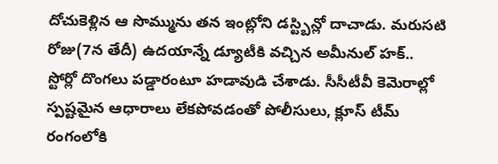దోచుకెళ్లిన ఆ సొమ్మును తన ఇంట్లోని డస్ట్బిన్లో దాచాడు. మరుసటి రోజు(7న తేదీ) ఉదయాన్నే డ్యూటీకి వచ్చిన అమీనుల్ హక్.. స్టోర్లో దొంగలు పడ్డారంటూ హడావుడి చేశాడు. సీసీటీవీ కెమెరాల్లో స్పష్టమైన ఆధారాలు లేకపోవడంతో పోలీసులు, క్లూస్ టీమ్ రంగంలోకి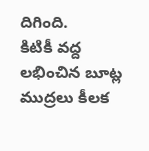దిగింది.
కిటికీ వద్ద లభించిన బూట్ల ముద్రలు కీలక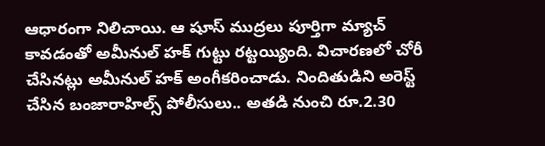ఆధారంగా నిలిచాయి. ఆ షూస్ ముద్రలు పూర్తిగా మ్యాచ్ కావడంతో అమీనుల్ హక్ గుట్టు రట్టయ్యింది. విచారణలో చోరీ చేసినట్లు అమీనుల్ హక్ అంగీకరించాడు. నిందితుడిని అరెస్ట్ చేసిన బంజారాహిల్స్ పోలీసులు.. అతడి నుంచి రూ.2.30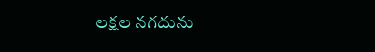లక్షల నగదును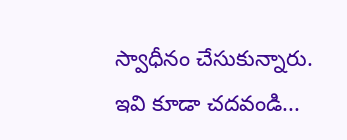స్వాధీనం చేసుకున్నారు.
ఇవి కూడా చదవండి...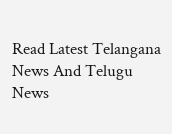Read Latest Telangana News And Telugu News